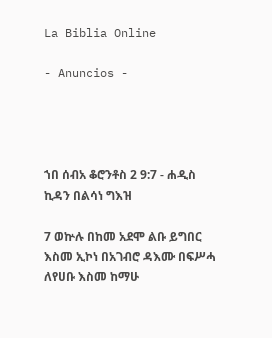La Biblia Online

- Anuncios -




ኀበ ሰብአ ቆሮንቶስ 2 9:7 - ሐዲስ ኪዳን በልሳነ ግእዝ

7 ወኵሉ በከመ አደሞ ልቡ ይግበር እስመ ኢኮነ በአገብሮ ዳእሙ በፍሥሓ ለየሀቡ እስመ ከማሁ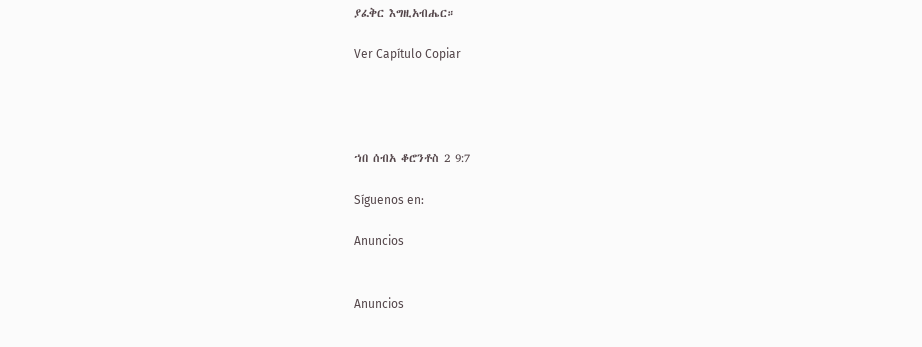ያፈቅር እግዚአብሔር።

Ver Capítulo Copiar




ኀበ ሰብአ ቆሮንቶስ 2 9:7

Síguenos en:

Anuncios


Anuncios